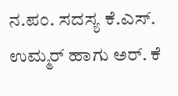ನ.ಪಂ. ಸದಸ್ಯ ಕೆ.ಎಸ್. ಉಮ್ಮರ್ ಹಾಗು ಅರ್. ಕೆ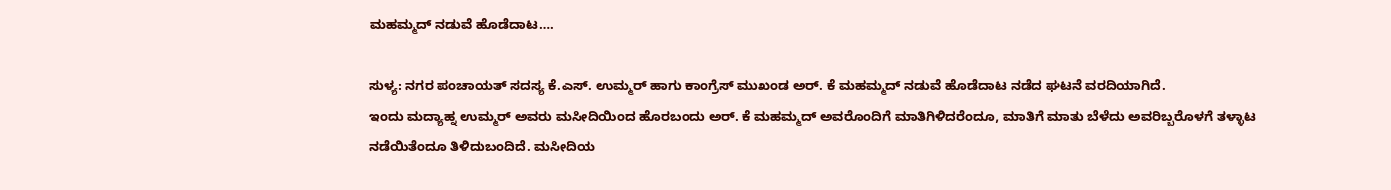ಮಹಮ್ಮದ್ ನಡುವೆ ಹೊಡೆದಾಟ….

ಸುಳ್ಯ: ನಗರ ಪಂಚಾಯತ್ ಸದಸ್ಯ ಕೆ.ಎಸ್. ಉಮ್ಮರ್ ಹಾಗು ಕಾಂಗ್ರೆಸ್ ಮುಖಂಡ ಅರ್. ಕೆ ಮಹಮ್ಮದ್ ನಡುವೆ ಹೊಡೆದಾಟ ನಡೆದ ಘಟನೆ ವರದಿಯಾಗಿದೆ.
ಇಂದು ಮದ್ಯಾಹ್ನ ಉಮ್ಮರ್ ಅವರು ಮಸೀದಿಯಿಂದ ಹೊರಬಂದು ಅರ್. ಕೆ ಮಹಮ್ಮದ್ ಅವರೊಂದಿಗೆ ಮಾತಿಗಿಳಿದರೆಂದೂ, ಮಾತಿಗೆ ಮಾತು ಬೆಳೆದು ಅವರಿಬ್ಬರೊಳಗೆ ತಳ್ಳಾಟ ನಡೆಯಿತೆಂದೂ ತಿಳಿದುಬಂದಿದೆ. ಮಸೀದಿಯ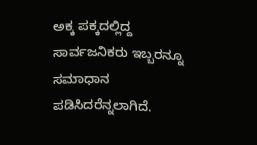ಅಕ್ಕ ಪಕ್ಕದಲ್ಲಿದ್ದ ಸಾರ್ವಜನಿಕರು ಇಬ್ಬರನ್ನೂ ಸಮಾಧಾನ ಪಡಿಸಿದರೆನ್ನಲಾಗಿದೆ.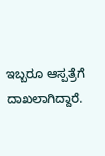ಇಬ್ಬರೂ ಆಸ್ಪತ್ರೆಗೆ ದಾಖಲಾಗಿದ್ದಾರೆ.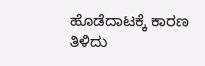ಹೊಡೆದಾಟಕ್ಕೆ ಕಾರಣ ತಿಳಿದು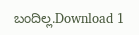ಬಂದಿಲ್ಲ.Download 1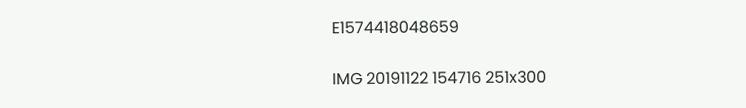E1574418048659

IMG 20191122 154716 251x300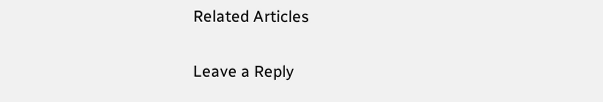Related Articles

Leave a Reply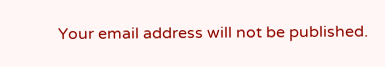Your email address will not be published.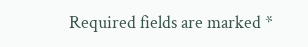Required fields are marked *